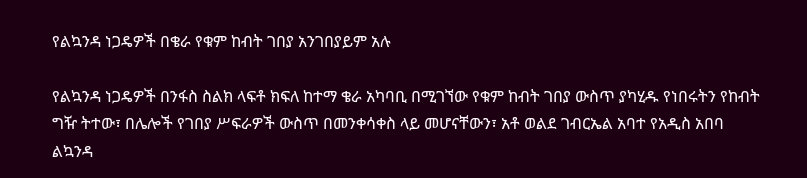የልኳንዳ ነጋዴዎች በቄራ የቁም ከብት ገበያ አንገበያይም አሉ

የልኳንዳ ነጋዴዎች በንፋስ ስልክ ላፍቶ ክፍለ ከተማ ቄራ አካባቢ በሚገኘው የቁም ከብት ገበያ ውስጥ ያካሂዱ የነበሩትን የከብት ግዥ ትተው፣ በሌሎች የገበያ ሥፍራዎች ውስጥ በመንቀሳቀስ ላይ መሆናቸውን፣ አቶ ወልደ ገብርኤል አባተ የአዲስ አበባ ልኳንዳ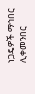ነጋዴዎች ማኅበር ሊቀመንበር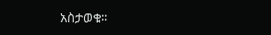አስታወቁ፡፡